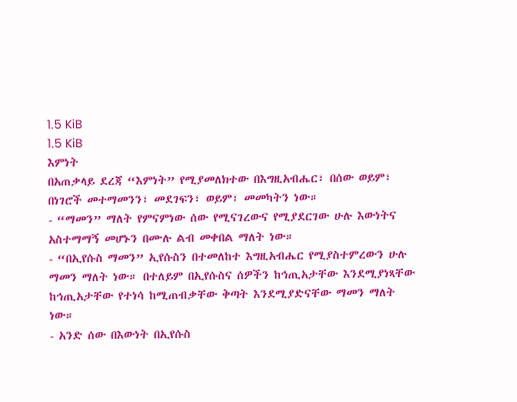1.5 KiB
1.5 KiB
እምነት
በአጠቃላይ ደረጃ “እምነት” የሚያመለክተው በእግዚአብሔር፣ በሰው ወይም፣ በነገሮች መተማመንን፣ መደገፍን፣ ወይም፣ መመካትን ነው።
- “ማመን” ማለት የምናምነው ሰው የሚናገረውና የሚያደርገው ሁሉ እውነትና አስተማማኝ መሆኑን በሙሉ ልብ መቀበል ማለት ነው።
- “በኢየሱስ ማመን” ኢየሱስን በተመለከተ እግዚአብሔር የሚያስተምረውን ሁሉ ማመን ማለት ነው። በተለይም በኢየሱስና ሰዎችን ከኅጢአታቸው እንደሚያነጻቸው ከኅጢአታቸው የተነሳ ከሚጠብቃቸው ቅጣት እንደሚያድናቸው ማመን ማለት ነው።
- አንድ ሰው በእውነት በኢየሱስ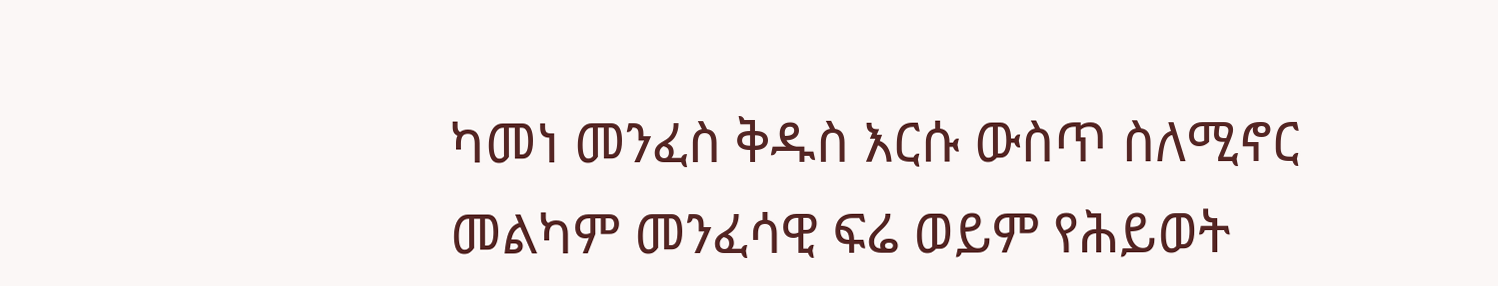ካመነ መንፈስ ቅዱስ እርሱ ውስጥ ስለሚኖር መልካም መንፈሳዊ ፍሬ ወይም የሕይወት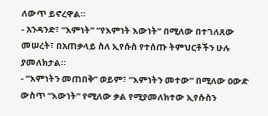ለውጥ ይኖረዋል።
- አንዳንድ፣ “እምነት” “የእምነት እውነት” በሚለው በተገለጸው መሠረት፣ በአጠቃላይ ስለ ኢየሱስ የተሰጡ ትምህርቶችን ሁሉ ያመለክታል።
- “እምነትን መጠበቅ” ወይም፣ “እምነትን መተው” በሚለው ዐውድ ውስጥ “እውነት” የሚለው ቃል የሚያመለክተው ኢየሱስን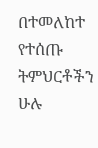በተመለከተ የተሰጡ ትምህርቶችን ሁሉ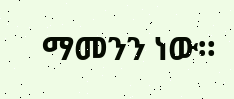ማመንን ነው።